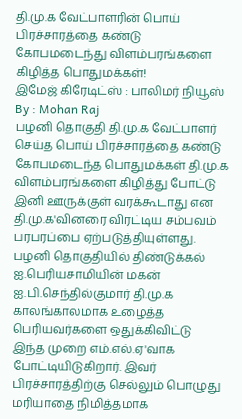தி.மு.க வேட்பாளரின் பொய் பிரச்சாரத்தை கண்டு கோபமடைந்து விளம்பரங்களை கிழித்த பொதுமக்கள்!
இமேஜ் கிரேடிட்ஸ் : பாலிமர் நியூஸ் By : Mohan Raj
பழனி தொகுதி தி.மு.க வேட்பாளர் செய்த பொய் பிரச்சாரத்தை கண்டு கோபமடைந்த பொதுமக்கள் தி.மு.க விளம்பரங்களை கிழித்து போட்டு இனி ஊருக்குள் வரக்கூடாது என தி.மு.க'வினரை விரட்டிய சம்பவம் பரபரப்பை ஏற்படுத்தியுள்ளது.
பழனி தொகுதியில் திண்டுக்கல் ஐ.பெரியசாமியின் மகன் ஐ.பி.செந்தில்குமார் தி.மு.க காலங்காலமாக உழைத்த பெரியவர்களை ஒதுக்கிவிட்டு இந்த முறை எம்.எல்.ஏ'வாக போட்டியிடுகிறார். இவர் பிரச்சாரத்திற்கு செல்லும் பொழுது மரியாதை நிமித்தமாக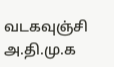வடகவுஞ்சி அ.தி.மு.க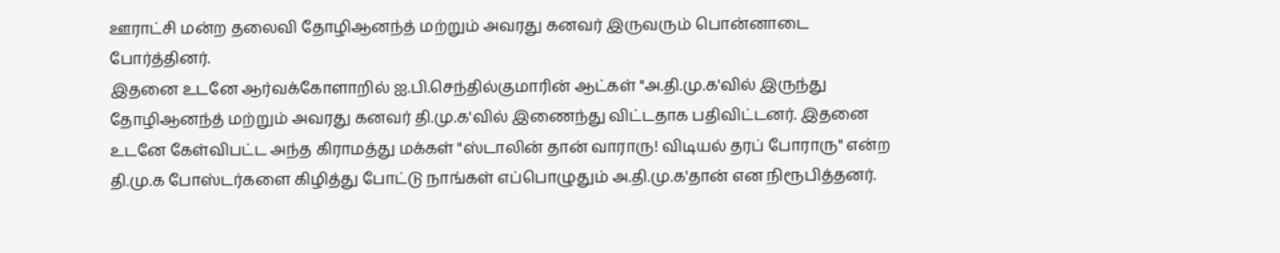ஊராட்சி மன்ற தலைவி தோழிஆனந்த் மற்றும் அவரது கனவர் இருவரும் பொன்னாடை போர்த்தினர்.
இதனை உடனே ஆர்வக்கோளாறில் ஐ.பி.செந்தில்குமாரின் ஆட்கள் "அ.தி.மு.க'வில் இருந்து தோழிஆனந்த் மற்றும் அவரது கனவர் தி.மு.க'வில் இணைந்து விட்டதாக பதிவிட்டனர். இதனை உடனே கேள்விபட்ட அந்த கிராமத்து மக்கள் "ஸ்டாலின் தான் வாராரு! விடியல் தரப் போராரு" என்ற தி.மு.க போஸ்டர்களை கிழித்து போட்டு நாங்கள் எப்பொழுதும் அ.தி.மு.க'தான் என நிரூபித்தனர்.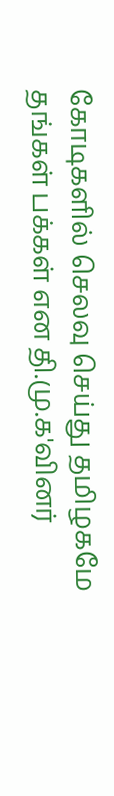கோடிகளில் செலவு செய்து தமிழகமே தங்கள் பக்கள் என தி.மு.க'வினர்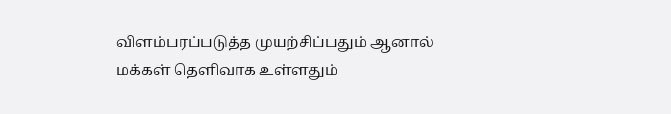விளம்பரப்படுத்த முயற்சிப்பதும் ஆனால் மக்கள் தெளிவாக உள்ளதும்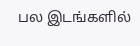பல இடங்களில்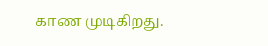காண முடிகிறது.